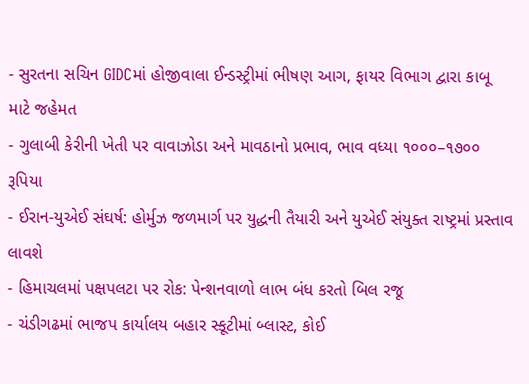- સુરતના સચિન GIDCમાં હોજીવાલા ઈન્ડસ્ટ્રીમાં ભીષણ આગ, ફાયર વિભાગ દ્વારા કાબૂ માટે જહેમત
- ગુલાબી કેરીની ખેતી પર વાવાઝોડા અને માવઠાનો પ્રભાવ, ભાવ વધ્યા ૧૦૦૦–૧૭૦૦ રૂપિયા
- ઈરાન-યુએઈ સંઘર્ષ: હોર્મુઝ જળમાર્ગ પર યુદ્ધની તૈયારી અને યુએઈ સંયુક્ત રાષ્ટ્રમાં પ્રસ્તાવ લાવશે
- હિમાચલમાં પક્ષપલટા પર રોક: પેન્શનવાળો લાભ બંધ કરતો બિલ રજૂ
- ચંડીગઢમાં ભાજપ કાર્યાલય બહાર સ્કૂટીમાં બ્લાસ્ટ, કોઈ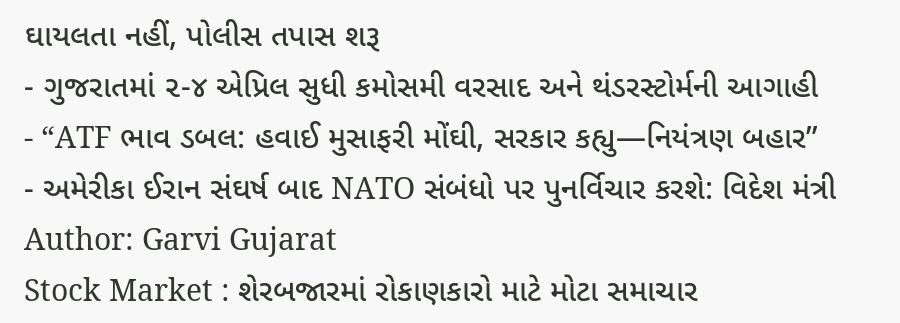ઘાયલતા નહીં, પોલીસ તપાસ શરૂ
- ગુજરાતમાં ૨-૪ એપ્રિલ સુધી કમોસમી વરસાદ અને થંડરસ્ટોર્મની આગાહી
- “ATF ભાવ ડબલ: હવાઈ મુસાફરી મોંઘી, સરકાર કહ્યુ—નિયંત્રણ બહાર”
- અમેરીકા ઈરાન સંઘર્ષ બાદ NATO સંબંધો પર પુનર્વિચાર કરશે: વિદેશ મંત્રી
Author: Garvi Gujarat
Stock Market : શેરબજારમાં રોકાણકારો માટે મોટા સમાચાર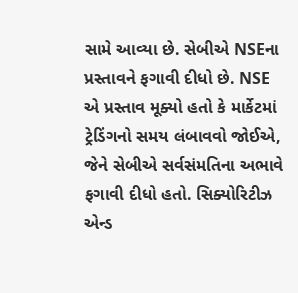સામે આવ્યા છે. સેબીએ NSEના પ્રસ્તાવને ફગાવી દીધો છે. NSE એ પ્રસ્તાવ મૂક્યો હતો કે માર્કેટમાં ટ્રેડિંગનો સમય લંબાવવો જોઈએ, જેને સેબીએ સર્વસંમતિના અભાવે ફગાવી દીધો હતો. સિક્યોરિટીઝ એન્ડ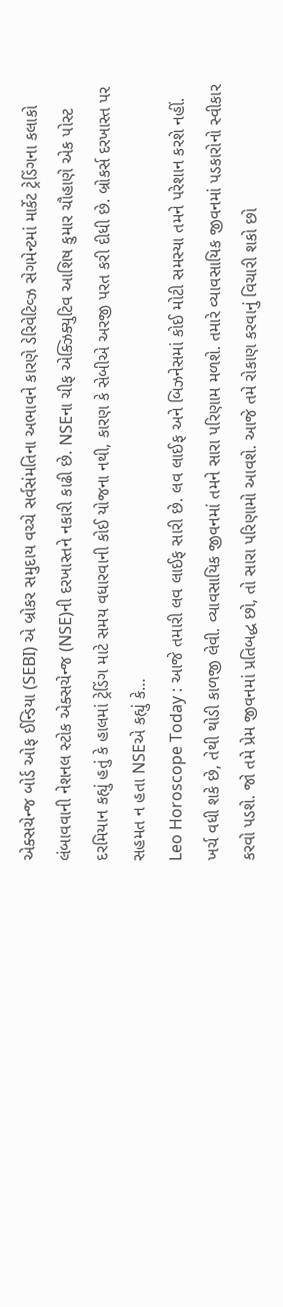એક્સચેન્જ બોર્ડ ઓફ ઈન્ડિયા (SEBI) એ બ્રોકર સમુદાય વચ્ચે સર્વસંમતિના અભાવને કારણે ડેરિવેટિવ્ઝ સેગમેન્ટમાં માર્કેટ ટ્રેડિંગના કલાકો લંબાવવાની નેશનલ સ્ટોક એક્સચેન્જ (NSE)ની દરખાસ્તને નકારી કાઢી છે. NSEના ચીફ એક્ઝિક્યુટિવ આશિષ કુમાર ચૌહાણે એક પોસ્ટ દરમિયાન કહ્યું હતું કે હાલમાં ટ્રેડિંગ માટે સમય વધારવાની કોઈ યોજના નથી, કારણ કે સેબીએ અરજી પરત કરી દીધી છે. બ્રોકર્સ દરખાસ્ત પર સહમત ન હતા NSEએ કહ્યું કે…
Leo Horoscope Today : આજે તમારી લવ લાઈફ સારી છે. લવ લાઈફ અને બિઝનેસમાં કોઈ મોટી સમસ્યા તમને પરેશાન કરશે નહીં. ખર્ચ વધી શકે છે, તેથી થોડી કાળજી લેવી. વ્યાવસાયિક જીવનમાં તમને સારા પરિણામ મળશે. તમારે વ્યાવસાયિક જીવનમાં પડકારોનો સ્વીકાર કરવો પડશે. જો તમે પ્રેમ જીવનમાં પ્રતિબદ્ધ છો, તો સારા પરિણામો આવશે. આજે તમે રોકાણ કરવાનું વિચારી શકો છો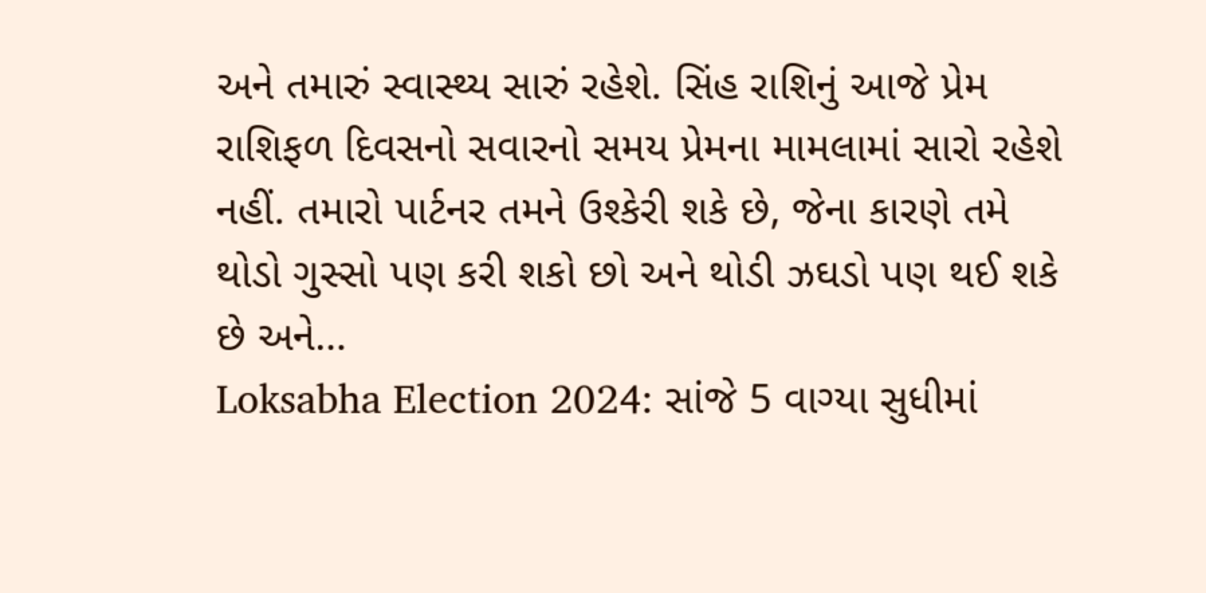અને તમારું સ્વાસ્થ્ય સારું રહેશે. સિંહ રાશિનું આજે પ્રેમ રાશિફળ દિવસનો સવારનો સમય પ્રેમના મામલામાં સારો રહેશે નહીં. તમારો પાર્ટનર તમને ઉશ્કેરી શકે છે, જેના કારણે તમે થોડો ગુસ્સો પણ કરી શકો છો અને થોડી ઝઘડો પણ થઈ શકે છે અને…
Loksabha Election 2024: સાંજે 5 વાગ્યા સુધીમાં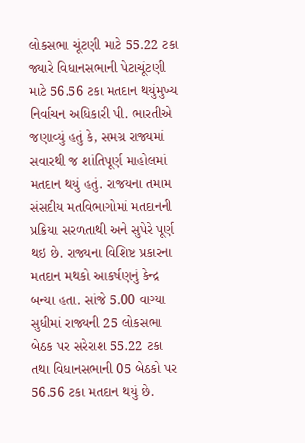લોકસભા ચૂંટણી માટે 55.22 ટકા જ્યારે વિધાનસભાની પેટાચૂંટણી માટે 56.56 ટકા મતદાન થયુંમુખ્ય નિર્વાચન અધિકારી પી. ભારતીએ જણાવ્યું હતું કે, સમગ્ર રાજ્યમાં સવારથી જ શાંતિપૂર્ણ માહોલમાં મતદાન થયું હતું. રાજયના તમામ સંસદીય મતવિભાગોમાં મતદાનની પ્રક્રિયા સરળતાથી અને સુપેરે પૂર્ણ થઇ છે. રાજ્યના વિશિષ્ટ પ્રકારના મતદાન મથકો આકર્ષણનું કેન્દ્ર બન્યા હતા. સાંજે 5.00 વાગ્યા સુધીમાં રાજ્યની 25 લોકસભા બેઠક પર સરેરાશ 55.22 ટકા તથા વિધાનસભાની 05 બેઠકો પર 56.56 ટકા મતદાન થયું છે.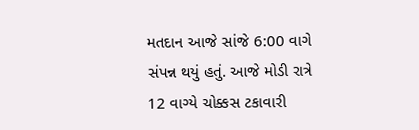મતદાન આજે સાંજે 6:00 વાગે સંપન્ન થયું હતું. આજે મોડી રાત્રે 12 વાગ્યે ચોક્કસ ટકાવારી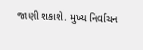જાણી શકાશે. મુખ્ય નિર્વાચન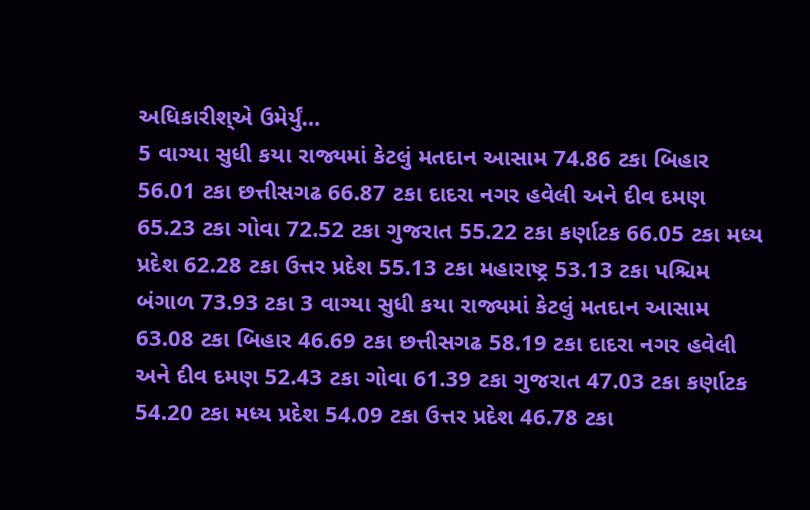અધિકારીશ્એ ઉમેર્યું…
5 વાગ્યા સુધી કયા રાજ્યમાં કેટલું મતદાન આસામ 74.86 ટકા બિહાર 56.01 ટકા છત્તીસગઢ 66.87 ટકા દાદરા નગર હવેલી અને દીવ દમણ 65.23 ટકા ગોવા 72.52 ટકા ગુજરાત 55.22 ટકા કર્ણાટક 66.05 ટકા મધ્ય પ્રદેશ 62.28 ટકા ઉત્તર પ્રદેશ 55.13 ટકા મહારાષ્ટ્ર 53.13 ટકા પશ્ચિમ બંગાળ 73.93 ટકા 3 વાગ્યા સુધી કયા રાજ્યમાં કેટલું મતદાન આસામ 63.08 ટકા બિહાર 46.69 ટકા છત્તીસગઢ 58.19 ટકા દાદરા નગર હવેલી અને દીવ દમણ 52.43 ટકા ગોવા 61.39 ટકા ગુજરાત 47.03 ટકા કર્ણાટક 54.20 ટકા મધ્ય પ્રદેશ 54.09 ટકા ઉત્તર પ્રદેશ 46.78 ટકા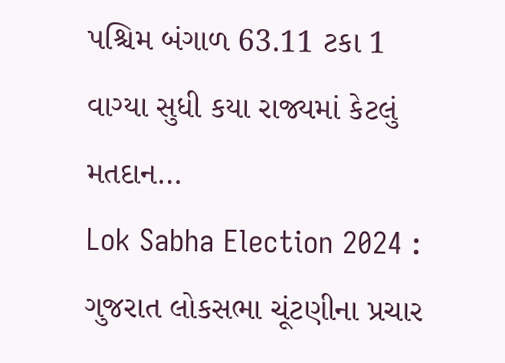પશ્ચિમ બંગાળ 63.11 ટકા 1 વાગ્યા સુધી કયા રાજ્યમાં કેટલું મતદાન…
Lok Sabha Election 2024 : ગુજરાત લોકસભા ચૂંટણીના પ્રચાર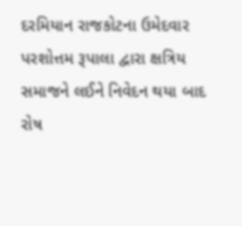દરમિયાન રાજકોટના ઉમેદવાર પરશોત્તમ રૂપાલા દ્વારા ક્ષત્રિય સમાજને લઈને નિવેદન થયા બાદ રોષ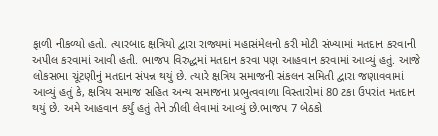ફાળી નીકળ્યો હતો. ત્યારબાદ ક્ષત્રિયો દ્વારા રાજ્યમાં મહાસંમેલનો કરી મોટી સંખ્યામાં મતદાન કરવાની અપીલ કરવામાં આવી હતી. ભાજપ વિરુદ્ધમાં મતદાન કરવા પણ આહવાન કરવામાં આવ્યું હતું. આજે લોકસભા ચૂંટણીનું મતદાન સંપન્ન થયું છે. ત્યારે ક્ષત્રિય સમાજની સંકલન સમિતી દ્વારા જણાવવામાં આવ્યું હતું કે, ક્ષત્રિય સમાજ સહિત અન્ય સમાજના પ્રભુત્વવાળા વિસ્તારોમાં 80 ટકા ઉપરાંત મતદાન થયું છે. અમે આહવાન કર્યું હતું તેને ઝીલી લેવામાં આવ્યું છે.ભાજપ 7 બેઠકો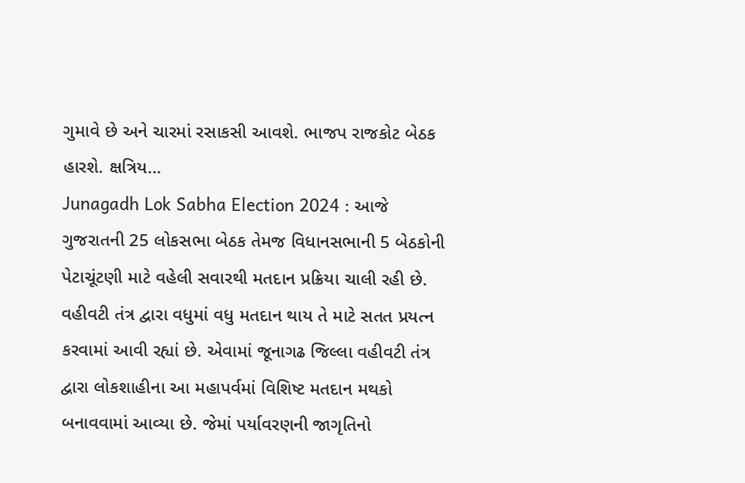ગુમાવે છે અને ચારમાં રસાકસી આવશે. ભાજપ રાજકોટ બેઠક હારશે. ક્ષત્રિય…
Junagadh Lok Sabha Election 2024 : આજે ગુજરાતની 25 લોકસભા બેઠક તેમજ વિધાનસભાની 5 બેઠકોની પેટાચૂંટણી માટે વહેલી સવારથી મતદાન પ્રક્રિયા ચાલી રહી છે. વહીવટી તંત્ર દ્વારા વધુમાં વધુ મતદાન થાય તે માટે સતત પ્રયત્ન કરવામાં આવી રહ્યાં છે. એવામાં જૂનાગઢ જિલ્લા વહીવટી તંત્ર દ્વારા લોકશાહીના આ મહાપર્વમાં વિશિષ્ટ મતદાન મથકો બનાવવામાં આવ્યા છે. જેમાં પર્યાવરણની જાગૃતિનો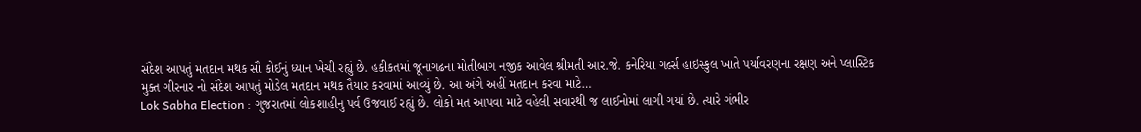સંદેશ આપતું મતદાન મથક સૌ કોઈનું ધ્યાન ખેચી રહ્યું છે. હકીકતમાં જૂનાગઢના મોતીબાગ નજીક આવેલ શ્રીમતી આર.જે. કનેરિયા ગર્લ્સ હાઇસ્કુલ ખાતે પર્યાવરણના રક્ષણ અને પ્લાસ્ટિક મુક્ત ગીરનાર નો સંદેશ આપતું મોડેલ મતદાન મથક તૈયાર કરવામાં આવ્યું છે. આ અંગે અહીં મતદાન કરવા માટે…
Lok Sabha Election : ગુજરાતમાં લોકશાહીનુ પર્વ ઉજવાઈ રહ્યું છે. લોકો મત આપવા માટે વહેલી સવારથી જ લાઈનોમાં લાગી ગયાં છે. ત્યારે ગંભીર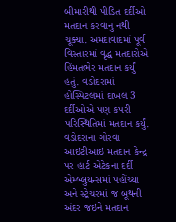બીમારીથી પીડિત દર્દીઓ મતદાન કરવાનુ નથી ચૂક્યા. અમદાવાદમાં પૂર્વ વિસ્તારમાં વૃદ્ધ મતદારોએ હિંમતભેર મતદાન કર્યું હતું. વડોદરામાં હોસ્પિટલમાં દાખલ 3 દર્દીઓએ પણ કપરી પરિસ્થિતિમાં મતદાન કર્યું. વડોદરાના ગોરવા આઇટીઆઇ મતદાન કેન્દ્ર પર હાર્ટ એટેકના દર્દી એમ્બ્લુયન્સમાં પહોંચ્યા અને સ્ટ્રેચરમાં જ બૂથની અંદર જઇને મતદાન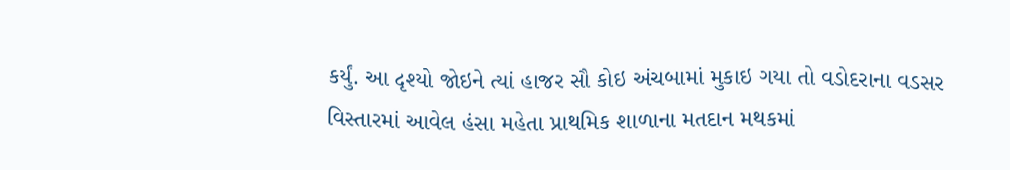કર્યું. આ દૃશ્યો જોઇને ત્યાં હાજર સૌ કોઇ અંચબામાં મુકાઇ ગયા તો વડોદરાના વડસર વિસ્તારમાં આવેલ હંસા મહેતા પ્રાથમિક શાળાના મતદાન મથકમાં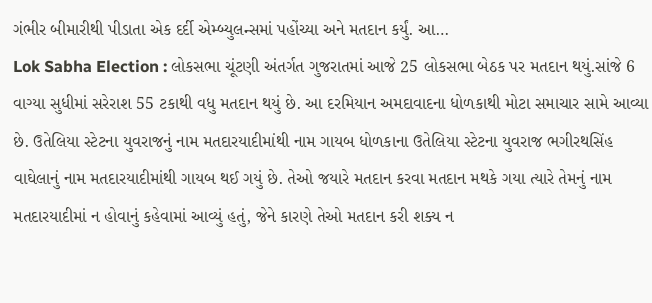ગંભીર બીમારીથી પીડાતા એક દર્દી એમ્બ્યુલન્સમાં પહોંચ્યા અને મતદાન કર્યું. આ…
Lok Sabha Election : લોકસભા ચૂંટણી અંતર્ગત ગુજરાતમાં આજે 25 લોકસભા બેઠક પર મતદાન થયું.સાંજે 6 વાગ્યા સુધીમાં સરેરાશ 55 ટકાથી વધુ મતદાન થયું છે. આ દરમિયાન અમદાવાદના ધોળકાથી મોટા સમાચાર સામે આવ્યા છે. ઉતેલિયા સ્ટેટના યુવરાજનું નામ મતદારયાદીમાંથી નામ ગાયબ ધોળકાના ઉતેલિયા સ્ટેટના યુવરાજ ભગીરથસિંહ વાઘેલાનું નામ મતદારયાદીમાંથી ગાયબ થઈ ગયું છે. તેઓ જયારે મતદાન કરવા મતદાન મથકે ગયા ત્યારે તેમનું નામ મતદારયાદીમાં ન હોવાનું કહેવામાં આવ્યું હતું, જેને કારણે તેઓ મતદાન કરી શક્ય ન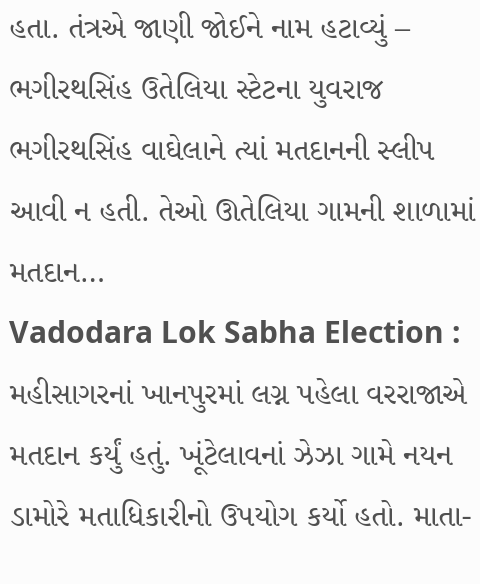હતા. તંત્રએ જાણી જોઈને નામ હટાવ્યું – ભગીરથસિંહ ઉતેલિયા સ્ટેટના યુવરાજ ભગીરથસિંહ વાઘેલાને ત્યાં મતદાનની સ્લીપ આવી ન હતી. તેઓ ઊતેલિયા ગામની શાળામાં મતદાન…
Vadodara Lok Sabha Election : મહીસાગરનાં ખાનપુરમાં લગ્ન પહેલા વરરાજાએ મતદાન કર્યું હતું. ખૂંટેલાવનાં ઝેઝા ગામે નયન ડામોરે મતાધિકારીનો ઉપયોગ કર્યો હતો. માતા-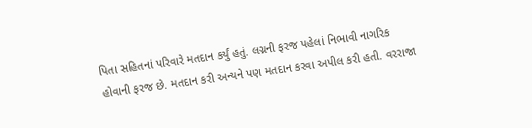પિતા સહિતનાં પરિવારે મતદાન કર્યું હતું. લગ્નની ફરજ પહેલાં નિભાવી નાગરિક હોવાની ફરજ છે. મતદાન કરી અન્યને પણ મતદાન કરવા અપીલ કરી હતી. વરરાજા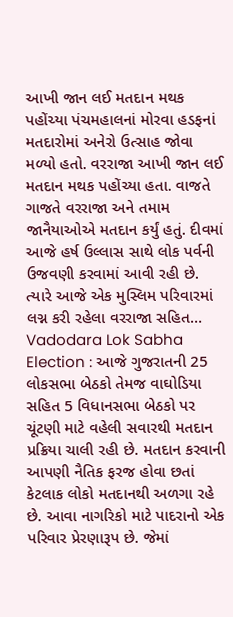આખી જાન લઈ મતદાન મથક પહોંચ્યા પંચમહાલનાં મોરવા હડફનાં મતદારોમાં અનેરો ઉત્સાહ જોવા મળ્યો હતો. વરરાજા આખી જાન લઈ મતદાન મથક પહોંચ્યા હતા. વાજતે ગાજતે વરરાજા અને તમામ જાનૈયાઓએ મતદાન કર્યું હતું. દીવમાં આજે હર્ષ ઉલ્લાસ સાથે લોક પર્વની ઉજવણી કરવામાં આવી રહી છે. ત્યારે આજે એક મુસ્લિમ પરિવારમાં લગ્ન કરી રહેલા વરરાજા સહિત…
Vadodara Lok Sabha Election : આજે ગુજરાતની 25 લોકસભા બેઠકો તેમજ વાઘોડિયા સહિત 5 વિધાનસભા બેઠકો પર ચૂંટણી માટે વહેલી સવારથી મતદાન પ્રક્રિયા ચાલી રહી છે. મતદાન કરવાની આપણી નૈતિક ફરજ હોવા છતાં કેટલાક લોકો મતદાનથી અળગા રહે છે. આવા નાગરિકો માટે પાદરાનો એક પરિવાર પ્રેરણારૂપ છે. જેમાં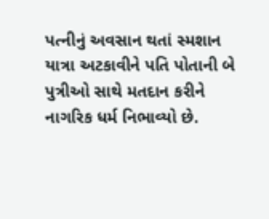પત્નીનું અવસાન થતાં સ્મશાન યાત્રા અટકાવીને પતિ પોતાની બે પુત્રીઓ સાથે મતદાન કરીને નાગરિક ધર્મ નિભાવ્યો છે.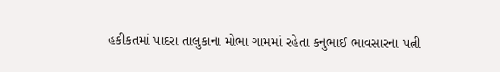હકીકતમાં પાદરા તાલુકાના મોભા ગામમાં રહેતા કનુભાઈ ભાવસારના પત્ની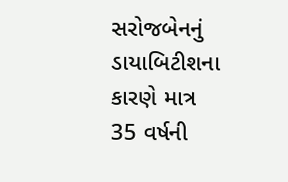સરોજબેનનું ડાયાબિટીશના કારણે માત્ર 35 વર્ષની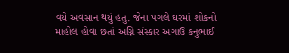વયે અવસાન થયું હતુ. જેના પગલે ઘરમાં શોકનો માહોલ હોવા છતાં અગ્નિ સંસ્કાર અગાઉ કનુભાઈ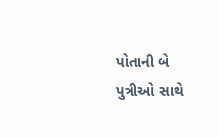પોતાની બે પુત્રીઓ સાથે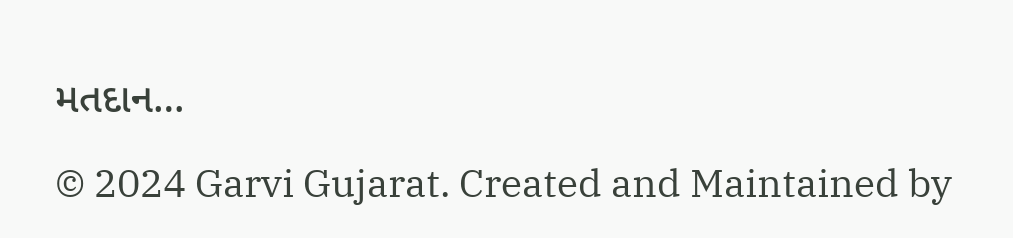મતદાન…

© 2024 Garvi Gujarat. Created and Maintained by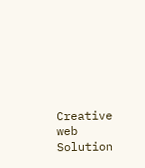Creative web Solution